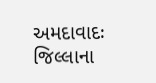અમદાવાદઃ જિલ્લાના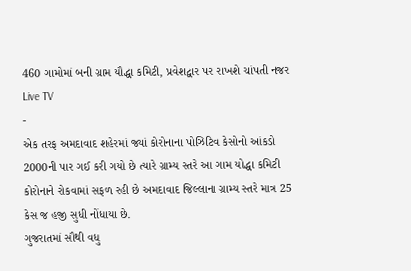460 ગામોમાં બની ગ્રામ યૌદ્ધા કમિટી, પ્રવેશદ્વાર પર રાખશે ચાંપતી નજર
Live TV
-
એક તરફ અમદાવાદ શહેરમાં જ્યાં કોરોનાના પોઝિટિવ કેસોનો આંકડો 2000ની પાર ગઈ કરી ગયો છે ત્યારે ગ્રામ્ય સ્તરે આ ગામ યોદ્ધા કમિટી કોરોનાને રોકવામાં સફળ રહી છે અમદાવાદ જિલ્લાના ગ્રામ્ય સ્તરે માત્ર 25 કેસ જ હજી સુધી નોંધાયા છે.
ગુજરાતમાં સૌથી વધુ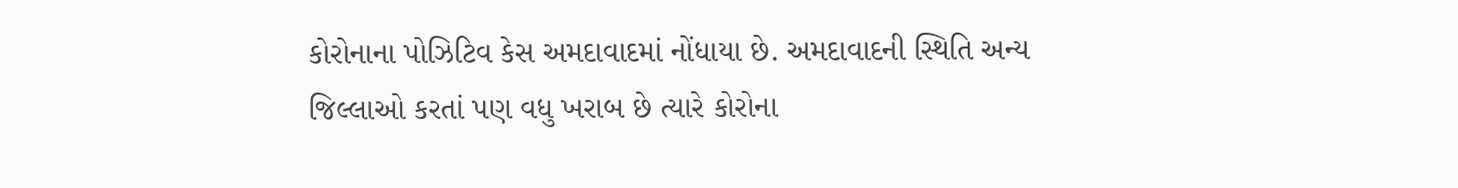કોરોનાના પોઝિટિવ કેસ અમદાવાદમાં નોંધાયા છે. અમદાવાદની સ્થિતિ અન્ય જિલ્લાઓ કરતાં પણ વધુ ખરાબ છે ત્યારે કોરોના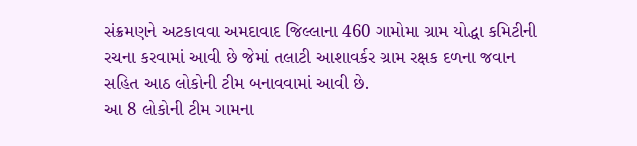સંક્રમણને અટકાવવા અમદાવાદ જિલ્લાના 460 ગામોમા ગ્રામ યોદ્ધા કમિટીની રચના કરવામાં આવી છે જેમાં તલાટી આશાવર્કર ગ્રામ રક્ષક દળના જવાન સહિત આઠ લોકોની ટીમ બનાવવામાં આવી છે.
આ 8 લોકોની ટીમ ગામના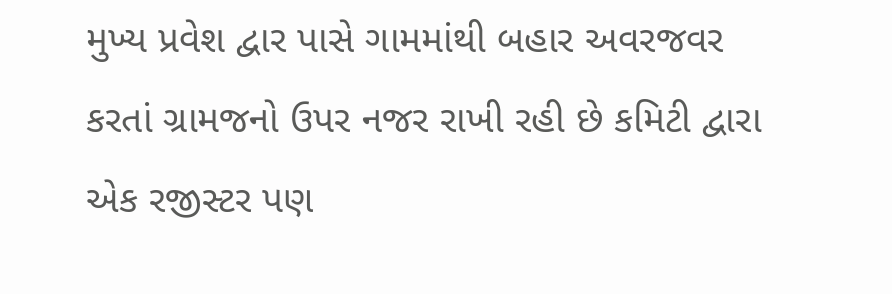મુખ્ય પ્રવેશ દ્વાર પાસે ગામમાંથી બહાર અવરજવર કરતાં ગ્રામજનો ઉપર નજર રાખી રહી છે કમિટી દ્વારા એક રજીસ્ટર પણ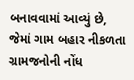બનાવવામાં આવ્યું છે, જેમાં ગામ બહાર નીકળતા ગ્રામજનોની નોંધ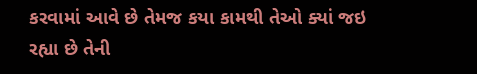કરવામાં આવે છે તેમજ કયા કામથી તેઓ ક્યાં જઇ રહ્યા છે તેની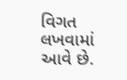વિગત લખવામાં આવે છે.